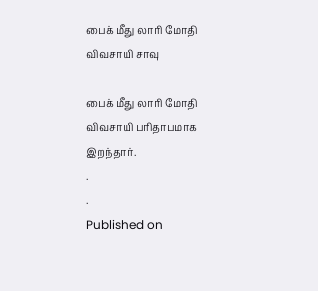பைக் மீது லாரி மோதி விவசாயி சாவு

பைக் மீது லாரி மோதி விவசாயி பரிதாபமாக இறந்தார்.
.
.
Published on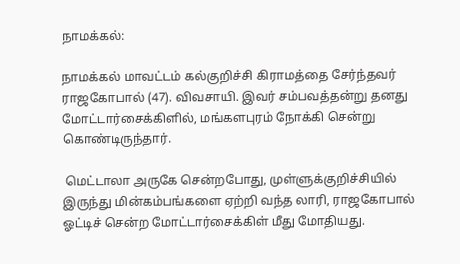நாமக்கல்:

நாமக்கல் மாவட்டம் கல்குறிச்சி கிராமத்தை சேர்ந்தவர் ராஜகோபால் (47). விவசாயி. இவர் சம்பவத்தன்று தனது மோட்டார்சைக்கிளில், மங்களபுரம் நோக்கி சென்று கொண்டிருந்தார்.

 மெட்டாலா அருகே சென்றபோது, முள்ளுக்குறிச்சியில் இருந்து மின்கம்பங்களை ஏற்றி வந்த லாரி, ராஜகோபால் ஓட்டிச் சென்ற மோட்டார்சைக்கிள் மீது மோதியது.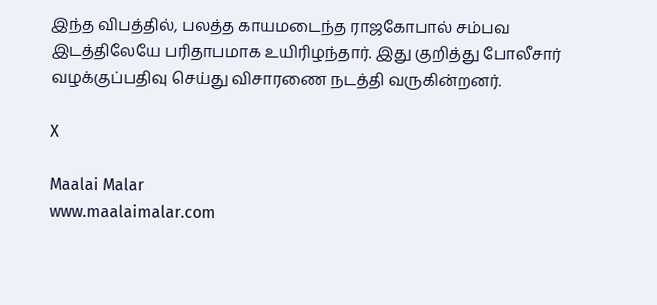இந்த விபத்தில், பலத்த காயமடைந்த ராஜகோபால் சம்பவ இடத்திலேயே பரிதாபமாக உயிரிழந்தார். இது குறித்து போலீசார் வழக்குப்பதிவு செய்து விசாரணை நடத்தி வருகின்றனர்.

X

Maalai Malar
www.maalaimalar.com